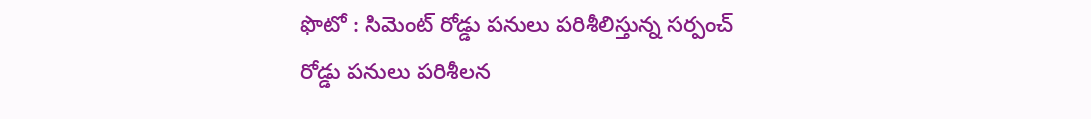ఫొటో : సిమెంట్ రోడ్డు పనులు పరిశీలిస్తున్న సర్పంచ్
రోడ్డు పనులు పరిశీలన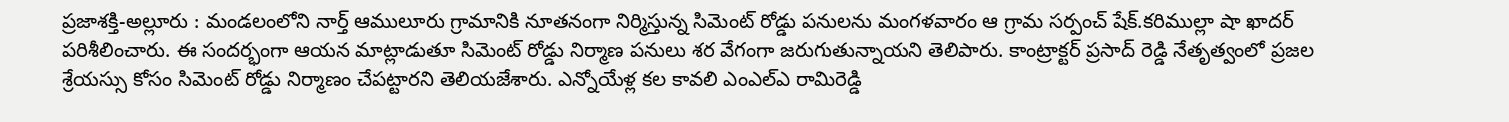ప్రజాశక్తి-అల్లూరు : మండలంలోని నార్త్ ఆములూరు గ్రామానికి నూతనంగా నిర్మిస్తున్న సిమెంట్ రోడ్డు పనులను మంగళవారం ఆ గ్రామ సర్పంచ్ షేక్.కరిముల్లా షా ఖాదర్ పరిశీలించారు. ఈ సందర్భంగా ఆయన మాట్లాడుతూ సిమెంట్ రోడ్డు నిర్మాణ పనులు శర వేగంగా జరుగుతున్నాయని తెలిపారు. కాంట్రాక్టర్ ప్రసాద్ రెడ్డి నేతృత్వంలో ప్రజల శ్రేయస్సు కోసం సిమెంట్ రోడ్డు నిర్మాణం చేపట్టారని తెలియజేశారు. ఎన్నోయేళ్ల కల కావలి ఎంఎల్ఎ రామిరెడ్డి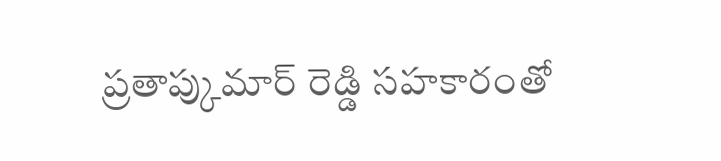ప్రతాప్కుమార్ రెడ్డి సహకారంతో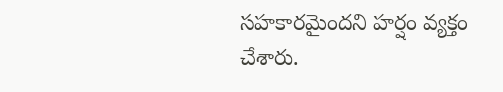సహకారమైందని హర్షం వ్యక్తం చేశారు.